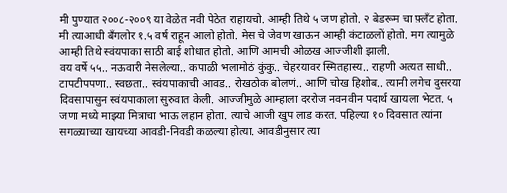मी पुण्यात २००८-२००९ या वेळेत नवी पेठेत राहायचो. आम्ही तिथे ५ जण होतो. २ बेडरूम चा फ़्लँट होता. मी त्याआधी बँगलोर १.५ वर्ष राहून आलो होतो. मेस चे जेवण खाऊन आम्ही कंटाळलों होतो. मग त्यामुळे आम्ही तिथे स्वंयपाका साठी बाई शोधात होतो. आणि आमची ओळख आज्जीशी झाली.
वय वर्षे ५५.. नऊवारी नेसलेल्या.. कपाळी भलामोठं कुंकु.. चेहरयावर स्मितहास्य.. राहणी अत्यत साधी.. टापटीपपणा.. स्वछता.. स्वंयपाकाची आवड.. रोखठोक बोलणं.. आणि चोख हिशोब.. त्यानी लगेच दुसरया दिवसापासुन स्वंयपाकाला सुरुवात केली. आज्जीमुळे आम्हाला दररोज नवनवीन पदार्थ खायला भेटत. ५ जणा मध्ये माझ्या मित्राचा भाऊ लहान होता. त्याचे आजी खुप लाड करत. पहिल्या १० दिवसात त्यांना सगळ्याच्या खायच्या आवडी-निवडी कळल्या होत्या. आवडीनुसार त्या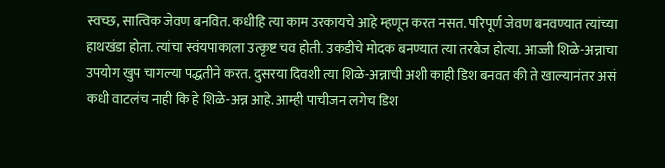स्वच्छ, सात्विक जेवण बनवित. कधीहि त्या काम उरकायचे आहे म्हणून करत नसत. परिपूर्ण जेवण बनवण्यात त्यांच्या हाथखंडा होता. त्यांचा स्वंयपाकाला उत्कृष्ट चव होती. उकडीचे मोदक बनण्यात त्या तरबेज होत्या. आज्जी शिळे-अन्नाचा उपयोग खुप चागल्या पद्धतीने करत. दुसरया दिवशी त्या शिळे-अन्नाची अशी काही डिश बनवत की ते खाल्यानंतर असं कधी वाटलंच नाही कि हे शिळे-अन्न आहे. आम्ही पाचीजन लगेच डिश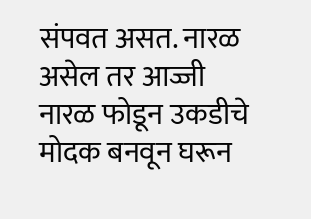संपवत असत. नारळ असेल तर आज्जी नारळ फोडून उकडीचे मोदक बनवून घरून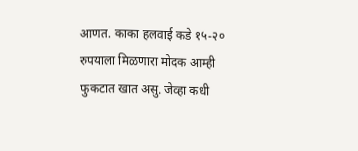आणत. काका हलवाई कडे १५-२० रुपयाला मिळणारा मोदक आम्ही फुकटात खात असु. जेव्हा कधी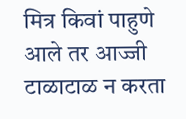मित्र किवां पाहुणे आले तर आज्जी टाळाटाळ न करता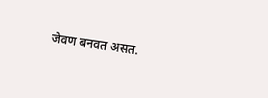जेवण बनवत असत.